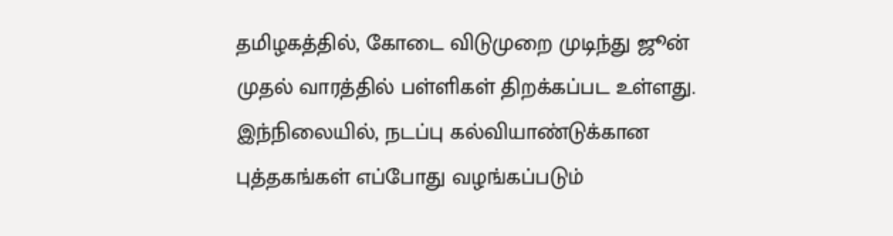தமிழகத்தில், கோடை விடுமுறை முடிந்து ஜூன் முதல் வாரத்தில் பள்ளிகள் திறக்கப்பட உள்ளது. இந்நிலையில், நடப்பு கல்வியாண்டுக்கான புத்தகங்கள் எப்போது வழங்கப்படும்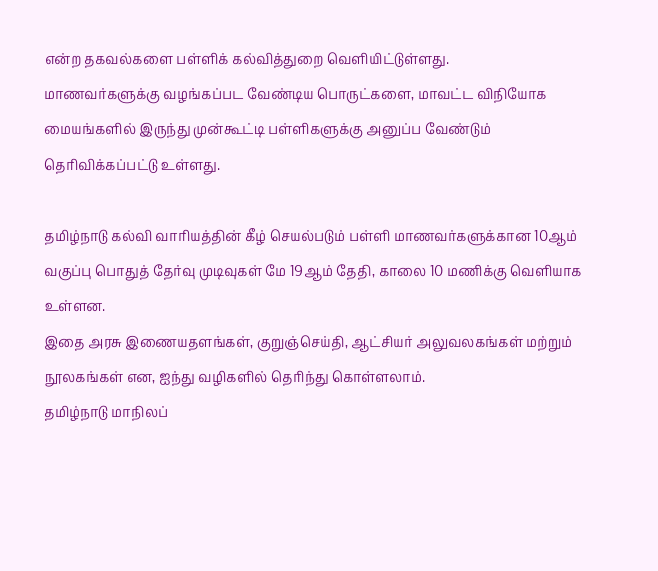என்ற தகவல்களை பள்ளிக் கல்வித்துறை வெளியிட்டுள்ளது.
மாணவர்களுக்கு வழங்கப்பட வேண்டிய பொருட்களை, மாவட்ட விநியோக மையங்களில் இருந்து முன்கூட்டி பள்ளிகளுக்கு அனுப்ப வேண்டும் தெரிவிக்கப்பட்டு உள்ளது.

தமிழ்நாடு கல்வி வாரியத்தின் கீழ் செயல்படும் பள்ளி மாணவர்களுக்கான 10ஆம் வகுப்பு பொதுத் தேர்வு முடிவுகள் மே 19ஆம் தேதி, காலை 10 மணிக்கு வெளியாக உள்ளன.
இதை அரசு இணையதளங்கள், குறுஞ்செய்தி, ஆட்சியர் அலுவலகங்கள் மற்றும் நூலகங்கள் என, ஐந்து வழிகளில் தெரிந்து கொள்ளலாம்.
தமிழ்நாடு மாநிலப்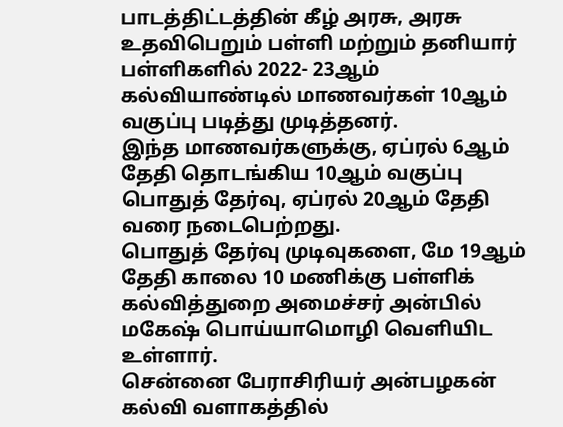பாடத்திட்டத்தின் கீழ் அரசு, அரசு உதவிபெறும் பள்ளி மற்றும் தனியார் பள்ளிகளில் 2022- 23ஆம் கல்வியாண்டில் மாணவர்கள் 10ஆம் வகுப்பு படித்து முடித்தனர்.
இந்த மாணவர்களுக்கு, ஏப்ரல் 6ஆம் தேதி தொடங்கிய 10ஆம் வகுப்பு பொதுத் தேர்வு, ஏப்ரல் 20ஆம் தேதி வரை நடைபெற்றது.
பொதுத் தேர்வு முடிவுகளை, மே 19ஆம் தேதி காலை 10 மணிக்கு பள்ளிக் கல்வித்துறை அமைச்சர் அன்பில் மகேஷ் பொய்யாமொழி வெளியிட உள்ளார்.
சென்னை பேராசிரியர் அன்பழகன் கல்வி வளாகத்தில்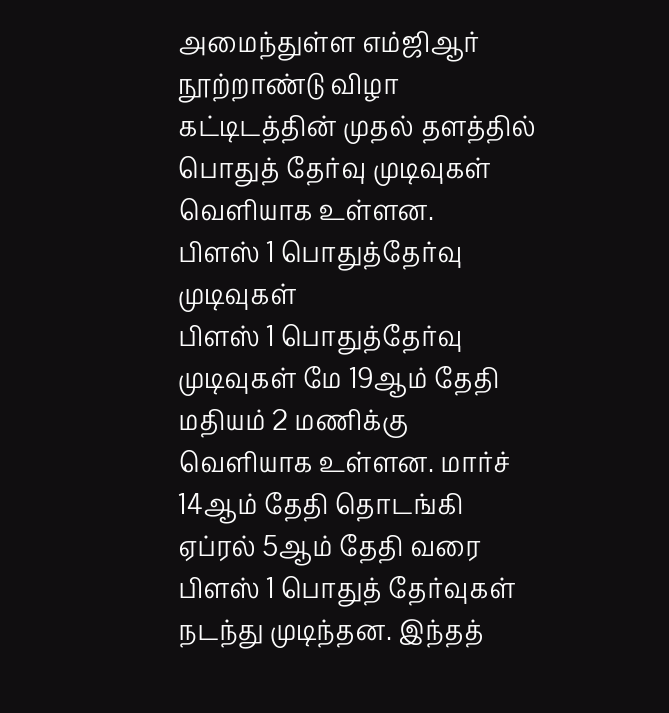அமைந்துள்ள எம்ஜிஆர் நூற்றாண்டு விழா கட்டிடத்தின் முதல் தளத்தில் பொதுத் தேர்வு முடிவுகள் வெளியாக உள்ளன.
பிளஸ் 1 பொதுத்தேர்வு முடிவுகள்
பிளஸ் 1 பொதுத்தேர்வு முடிவுகள் மே 19ஆம் தேதி மதியம் 2 மணிக்கு வெளியாக உள்ளன. மார்ச் 14ஆம் தேதி தொடங்கி ஏப்ரல் 5ஆம் தேதி வரை பிளஸ் 1 பொதுத் தேர்வுகள் நடந்து முடிந்தன. இந்தத்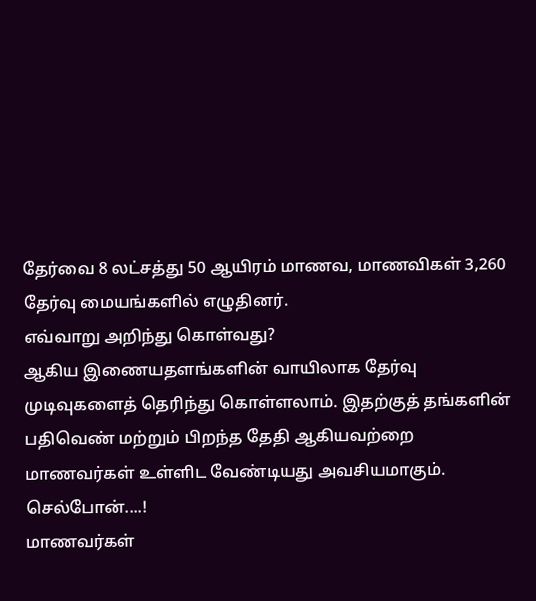தேர்வை 8 லட்சத்து 50 ஆயிரம் மாணவ, மாணவிகள் 3,260 தேர்வு மையங்களில் எழுதினர்.
எவ்வாறு அறிந்து கொள்வது?
ஆகிய இணையதளங்களின் வாயிலாக தேர்வு முடிவுகளைத் தெரிந்து கொள்ளலாம். இதற்குத் தங்களின் பதிவெண் மற்றும் பிறந்த தேதி ஆகியவற்றை மாணவர்கள் உள்ளிட வேண்டியது அவசியமாகும்.
செல்போன்....!
மாணவர்கள்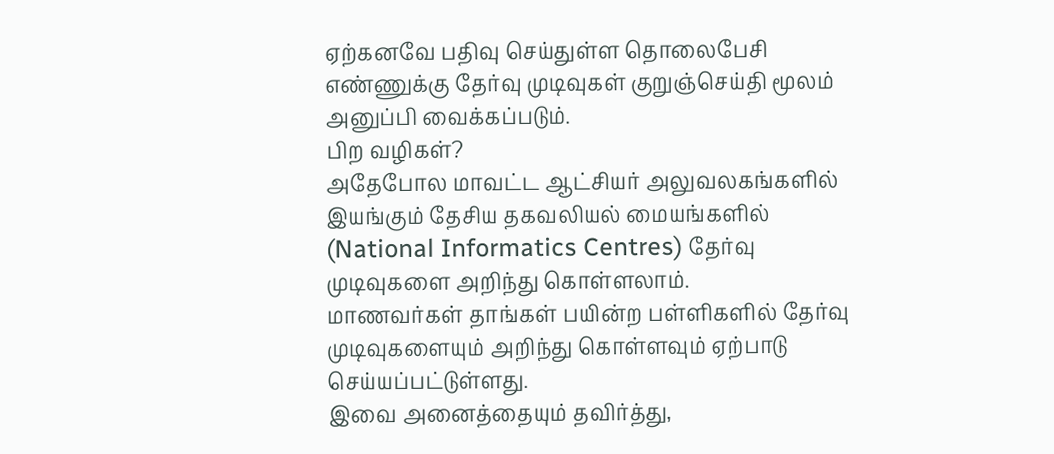ஏற்கனவே பதிவு செய்துள்ள தொலைபேசி எண்ணுக்கு தேர்வு முடிவுகள் குறுஞ்செய்தி மூலம் அனுப்பி வைக்கப்படும்.
பிற வழிகள்?
அதேபோல மாவட்ட ஆட்சியர் அலுவலகங்களில் இயங்கும் தேசிய தகவலியல் மையங்களில் (National Informatics Centres) தேர்வு முடிவுகளை அறிந்து கொள்ளலாம்.
மாணவர்கள் தாங்கள் பயின்ற பள்ளிகளில் தேர்வு முடிவுகளையும் அறிந்து கொள்ளவும் ஏற்பாடு செய்யப்பட்டுள்ளது.
இவை அனைத்தையும் தவிர்த்து,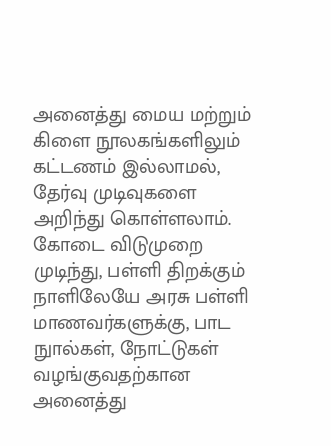அனைத்து மைய மற்றும் கிளை நூலகங்களிலும் கட்டணம் இல்லாமல், தேர்வு முடிவுகளை அறிந்து கொள்ளலாம்.
கோடை விடுமுறை முடிந்து, பள்ளி திறக்கும் நாளிலேயே அரசு பள்ளி மாணவர்களுக்கு, பாட நுால்கள், நோட்டுகள் வழங்குவதற்கான அனைத்து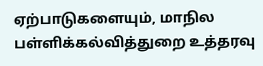ஏற்பாடுகளையும், மாநில பள்ளிக்கல்வித்துறை உத்தரவு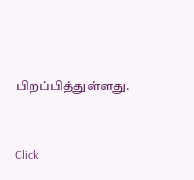பிறப்பித்துள்ளது.


Click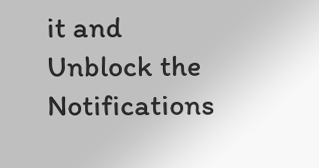it and Unblock the Notifications